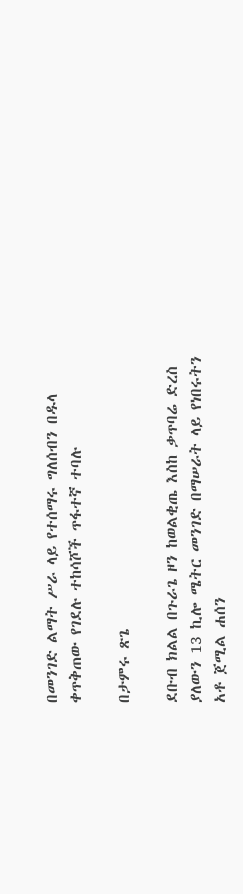በመንገድ ልማት ሥራ ላይ የተሰማሩ ግለሰብን በዱላ ቀጥቅጠው የገደሉ ተከሳሾች ጥፋተኛ ተባሉ

በታምሩ ጽጌ

ደቡብ ክልል በጉራጌ ዞን ከወልቂጤ እስከ ቃጥባሬ ድረስ ያለውን 13 ኪሎ ሜትር መንገድ በማሠራት ላይ የነበሩትን አቶ ጀሚል ሐሰን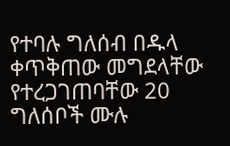የተባሉ ግለሰብ በዱላ ቀጥቅጠው መግደላቸው የተረጋገጠባቸው 20 ግለሰቦች ሙሉ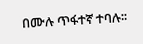በሙሉ ጥፋተኛ ተባሉ፡፡